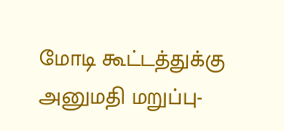மோடி கூட்டத்துக்கு அனுமதி மறுப்பு-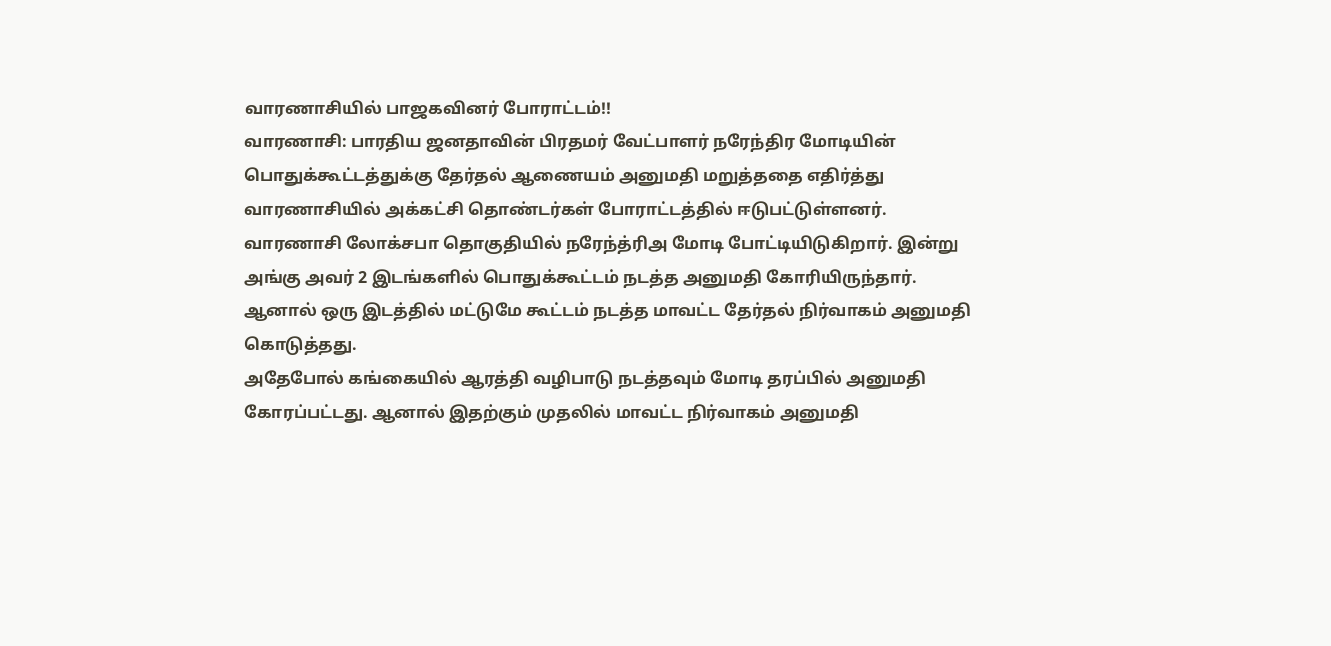வாரணாசியில் பாஜகவினர் போராட்டம்!!
வாரணாசி: பாரதிய ஜனதாவின் பிரதமர் வேட்பாளர் நரேந்திர மோடியின் பொதுக்கூட்டத்துக்கு தேர்தல் ஆணையம் அனுமதி மறுத்ததை எதிர்த்து வாரணாசியில் அக்கட்சி தொண்டர்கள் போராட்டத்தில் ஈடுபட்டுள்ளனர்.
வாரணாசி லோக்சபா தொகுதியில் நரேந்த்ரிஅ மோடி போட்டியிடுகிறார். இன்று அங்கு அவர் 2 இடங்களில் பொதுக்கூட்டம் நடத்த அனுமதி கோரியிருந்தார். ஆனால் ஒரு இடத்தில் மட்டுமே கூட்டம் நடத்த மாவட்ட தேர்தல் நிர்வாகம் அனுமதி கொடுத்தது.
அதேபோல் கங்கையில் ஆரத்தி வழிபாடு நடத்தவும் மோடி தரப்பில் அனுமதி கோரப்பட்டது. ஆனால் இதற்கும் முதலில் மாவட்ட நிர்வாகம் அனுமதி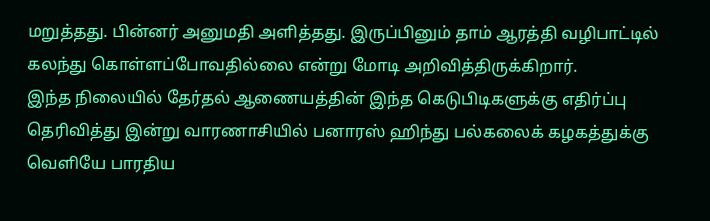மறுத்தது. பின்னர் அனுமதி அளித்தது. இருப்பினும் தாம் ஆரத்தி வழிபாட்டில் கலந்து கொள்ளப்போவதில்லை என்று மோடி அறிவித்திருக்கிறார்.
இந்த நிலையில் தேர்தல் ஆணையத்தின் இந்த கெடுபிடிகளுக்கு எதிர்ப்பு தெரிவித்து இன்று வாரணாசியில் பனாரஸ் ஹிந்து பல்கலைக் கழகத்துக்கு வெளியே பாரதிய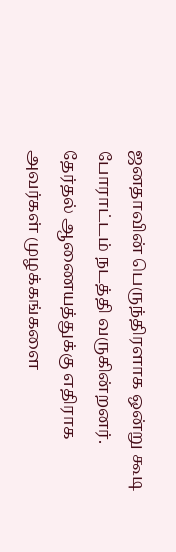ஜனதாவின் பெருந்திரளாக ஒன்று கூடி போராட்டம் நடத்தி வருகின்றனர். தேர்தல் ஆணையத்துக்கு எதிராக அவர்கள் முழக்கங்களை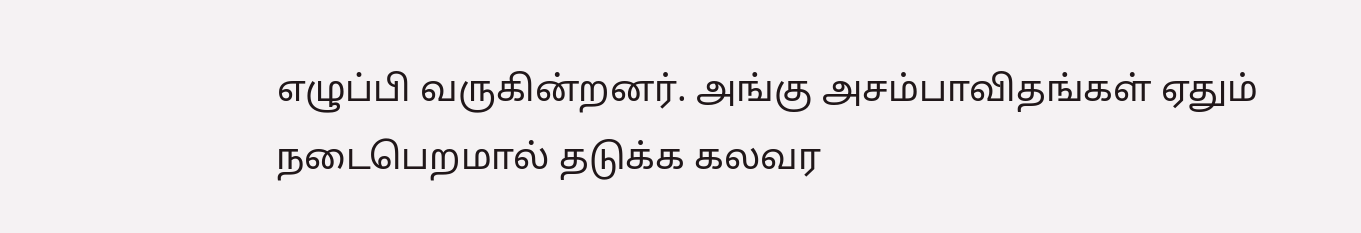எழுப்பி வருகின்றனர். அங்கு அசம்பாவிதங்கள் ஏதும் நடைபெறமால் தடுக்க கலவர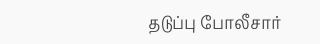தடுப்பு போலீசார்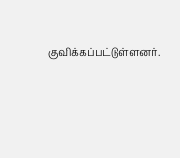குவிக்கப்பட்டுள்ளனர்.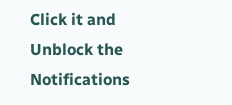Click it and Unblock the Notifications